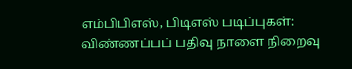எம்பிபிஎஸ், பிடிஎஸ் படிப்புகள்: விண்ணப்பப் பதிவு நாளை நிறைவு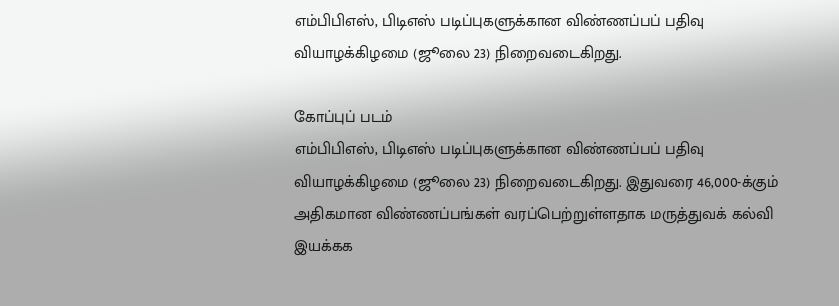எம்பிபிஎஸ், பிடிஎஸ் படிப்புகளுக்கான விண்ணப்பப் பதிவு வியாழக்கிழமை (ஜூலை 23) நிறைவடைகிறது.

கோப்புப் படம்
எம்பிபிஎஸ், பிடிஎஸ் படிப்புகளுக்கான விண்ணப்பப் பதிவு வியாழக்கிழமை (ஜூலை 23) நிறைவடைகிறது. இதுவரை 46,000-க்கும் அதிகமான விண்ணப்பங்கள் வரப்பெற்றுள்ளதாக மருத்துவக் கல்வி இயக்கக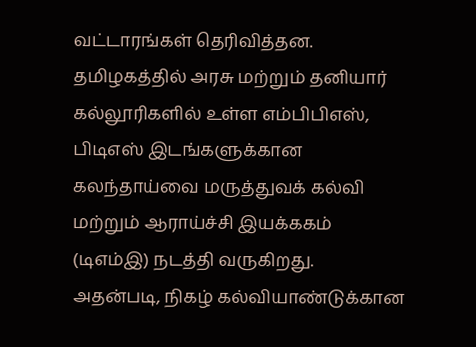வட்டாரங்கள் தெரிவித்தன.
தமிழகத்தில் அரசு மற்றும் தனியார் கல்லூரிகளில் உள்ள எம்பிபிஎஸ், பிடிஎஸ் இடங்களுக்கான கலந்தாய்வை மருத்துவக் கல்வி மற்றும் ஆராய்ச்சி இயக்ககம் (டிஎம்இ) நடத்தி வருகிறது.
அதன்படி, நிகழ் கல்வியாண்டுக்கான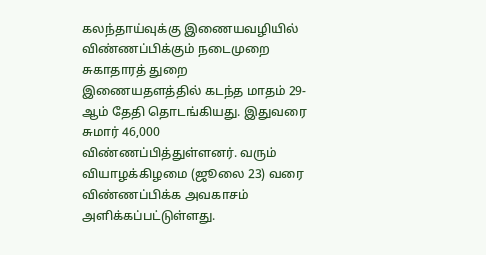கலந்தாய்வுக்கு இணையவழியில் விண்ணப்பிக்கும் நடைமுறை சுகாதாரத் துறை இணையதளத்தில் கடந்த மாதம் 29-ஆம் தேதி தொடங்கியது. இதுவரை சுமார் 46,000 விண்ணப்பித்துள்ளனர். வரும் வியாழக்கிழமை (ஜூலை 23) வரை விண்ணப்பிக்க அவகாசம் அளிக்கப்பட்டுள்ளது.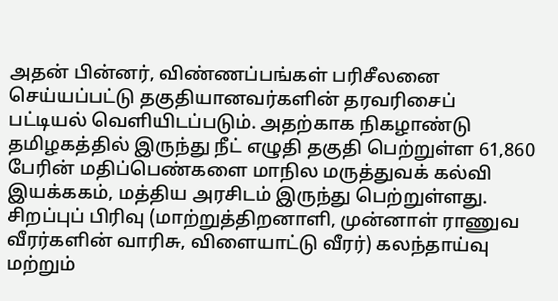அதன் பின்னர், விண்ணப்பங்கள் பரிசீலனை செய்யப்பட்டு தகுதியானவர்களின் தரவரிசைப் பட்டியல் வெளியிடப்படும். அதற்காக நிகழாண்டு தமிழகத்தில் இருந்து நீட் எழுதி தகுதி பெற்றுள்ள 61,860 பேரின் மதிப்பெண்களை மாநில மருத்துவக் கல்வி இயக்ககம், மத்திய அரசிடம் இருந்து பெற்றுள்ளது.
சிறப்புப் பிரிவு (மாற்றுத்திறனாளி, முன்னாள் ராணுவ வீரர்களின் வாரிசு, விளையாட்டு வீரர்) கலந்தாய்வு மற்றும்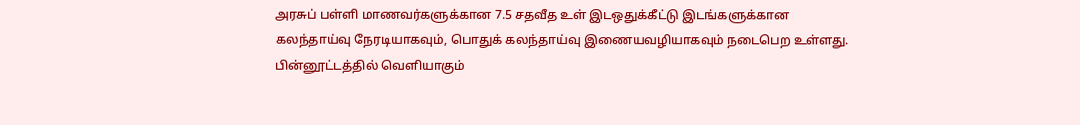அரசுப் பள்ளி மாணவர்களுக்கான 7.5 சதவீத உள் இடஒதுக்கீட்டு இடங்களுக்கான கலந்தாய்வு நேரடியாகவும், பொதுக் கலந்தாய்வு இணையவழியாகவும் நடைபெற உள்ளது.
பின்னூட்டத்தில் வெளியாகும்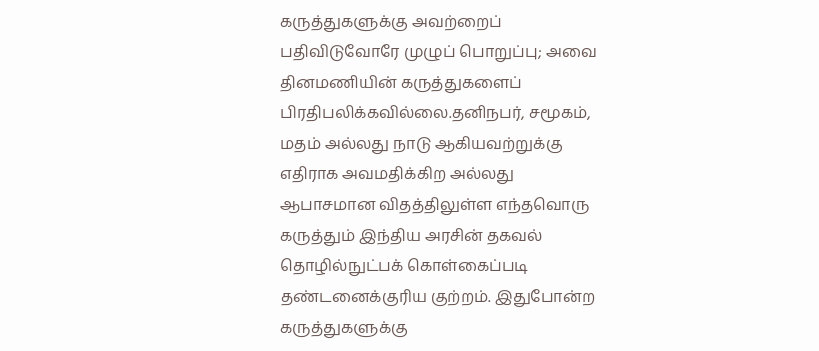கருத்துகளுக்கு அவற்றைப் பதிவிடுவோரே முழுப் பொறுப்பு; அவை தினமணியின் கருத்துகளைப் பிரதிபலிக்கவில்லை.தனிநபர், சமூகம், மதம் அல்லது நாடு ஆகியவற்றுக்கு எதிராக அவமதிக்கிற அல்லது ஆபாசமான விதத்திலுள்ள எந்தவொரு கருத்தும் இந்திய அரசின் தகவல் தொழில்நுட்பக் கொள்கைப்படி தண்டனைக்குரிய குற்றம். இதுபோன்ற கருத்துகளுக்கு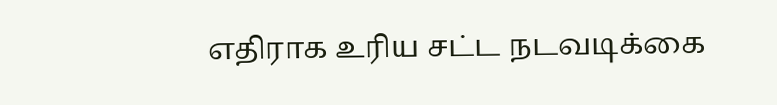எதிராக உரிய சட்ட நடவடிக்கை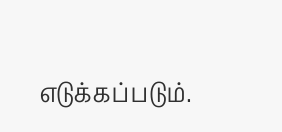எடுக்கப்படும்.